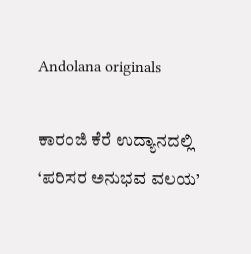Andolana originals

ಕಾರಂಜಿ ಕೆರೆ ಉದ್ಯಾನದಲ್ಲಿ ‘ಪರಿಸರ ಅನುಭವ ವಲಯ’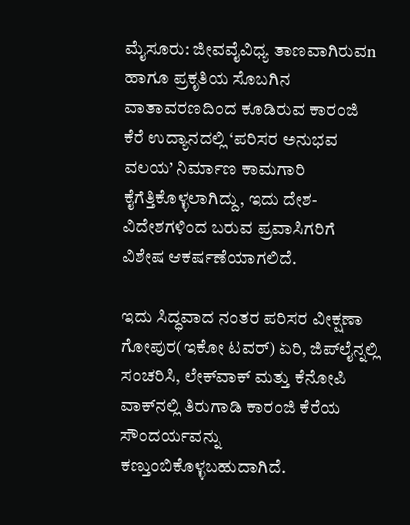ಮೈಸೂರು: ಜೀವವೈವಿಧ್ಯ ತಾಣವಾಗಿರುವn ಹಾಗೂ ಪ್ರಕೃತಿಯ ಸೊಬಗಿನ ವಾತಾವರಣದಿಂದ ಕೂಡಿರುವ ಕಾರಂಜಿ ಕೆರೆ ಉದ್ಯಾನದಲ್ಲಿ ‘ಪರಿಸರ ಅನುಭವ ವಲಯ’ ನಿರ್ಮಾಣ ಕಾಮಗಾರಿ ಕೈಗೆತ್ತಿಕೊಳ್ಳಲಾಗಿದ್ದು, ಇದು ದೇಶ- ವಿದೇಶಗಳಿಂದ ಬರುವ ಪ್ರವಾಸಿಗರಿಗೆ ವಿಶೇಷ ಆಕರ್ಷಣೆಯಾಗಲಿದೆ.

ಇದು ಸಿದ್ಧವಾದ ನಂತರ ಪರಿಸರ ವೀಕ್ಷಣಾ ಗೋಪುರ(ಇಕೋ ಟವರ್) ಏರಿ, ಜಿಪ್‌ಲೈನ್ನಲ್ಲಿ ಸಂಚರಿಸಿ, ಲೇಕ್‌ವಾಕ್ ಮತ್ತು ಕೆನೋಪಿ ವಾಕ್‌ನಲ್ಲಿ ತಿರುಗಾಡಿ ಕಾರಂಜಿ ಕೆರೆಯ ಸೌಂದರ್ಯವನ್ನು ಕಣ್ತುಂಬಿಕೊಳ್ಳಬಹುದಾಗಿದೆ.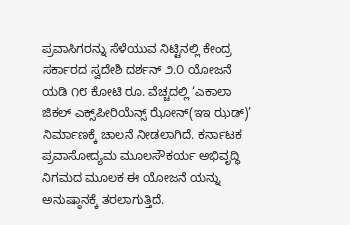ಪ್ರವಾಸಿಗರನ್ನು ಸೆಳೆಯುವ ನಿಟ್ಟಿನಲ್ಲಿ ಕೇಂದ್ರ ಸರ್ಕಾರದ ಸ್ವದೇಶಿ ದರ್ಶನ್ ೨.೦ ಯೋಜನೆ ಯಡಿ ೧೮ ಕೋಟಿ ರೂ. ವೆಚ್ಚದಲ್ಲಿ ‘ಎಕಾಲಾ ಜಿಕಲ್ ಎಕ್ಸ್‌ಪೀರಿಯೆನ್ಸ್ ಝೋನ್(ಇಇ ಝಡ್)’ ನಿರ್ಮಾಣಕ್ಕೆ ಚಾಲನೆ ನೀಡಲಾಗಿದೆ. ಕರ್ನಾಟಕ ಪ್ರವಾಸೋದ್ಯಮ ಮೂಲಸೌಕರ್ಯ ಅಭಿವೃದ್ಧಿ ನಿಗಮದ ಮೂಲಕ ಈ ಯೋಜನೆ ಯನ್ನು ಅನುಷ್ಠಾನಕ್ಕೆ ತರಲಾಗುತ್ತಿದೆ.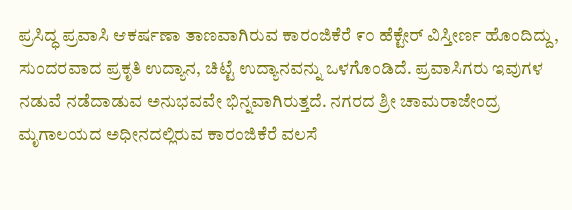ಪ್ರಸಿದ್ಧ ಪ್ರವಾಸಿ ಆಕರ್ಷಣಾ ತಾಣವಾಗಿರುವ ಕಾರಂಜಿಕೆರೆ ೯೦ ಹೆಕ್ಟೇರ್ ವಿಸ್ತೀರ್ಣ ಹೊಂದಿದ್ದು, ಸುಂದರವಾದ ಪ್ರಕೃತಿ ಉದ್ಯಾನ, ಚಿಟ್ಟೆ ಉದ್ಯಾನವನ್ನು ಒಳಗೊಂಡಿದೆ. ಪ್ರವಾಸಿಗರು ಇವುಗಳ ನಡುವೆ ನಡೆದಾಡುವ ಅನುಭವವೇ ಭಿನ್ನವಾಗಿರುತ್ತದೆ. ನಗರದ ಶ್ರೀ ಚಾಮರಾಜೇಂದ್ರ ಮೃಗಾಲಯದ ಅಧೀನದಲ್ಲಿರುವ ಕಾರಂಜಿಕೆರೆ ವಲಸೆ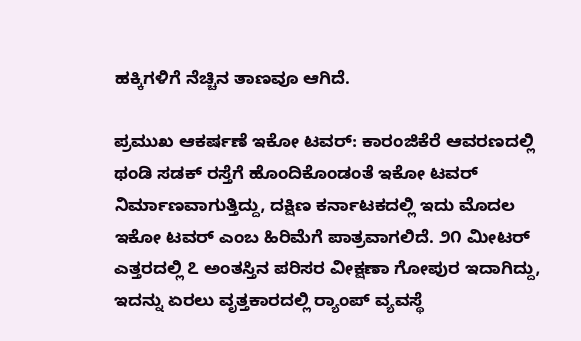ಹಕ್ಕಿಗಳಿಗೆ ನೆಚ್ಚಿನ ತಾಣವೂ ಆಗಿದೆ.

ಪ್ರಮುಖ ಆಕರ್ಷಣೆ ಇಕೋ ಟವರ್: ಕಾರಂಜಿಕೆರೆ ಆವರಣದಲ್ಲಿ ಥಂಡಿ ಸಡಕ್ ರಸ್ತೆಗೆ ಹೊಂದಿಕೊಂಡಂತೆ ಇಕೋ ಟವರ್ ನಿರ್ಮಾಣವಾಗುತ್ತಿದ್ದು, ದಕ್ಷಿಣ ಕರ್ನಾಟಕದಲ್ಲಿ ಇದು ಮೊದಲ ಇಕೋ ಟವರ್ ಎಂಬ ಹಿರಿಮೆಗೆ ಪಾತ್ರವಾಗಲಿದೆ. ೨೧ ಮೀಟರ್ ಎತ್ತರದಲ್ಲಿ ೭ ಅಂತಸ್ತಿನ ಪರಿಸರ ವೀಕ್ಷಣಾ ಗೋಪುರ ಇದಾಗಿದ್ದು, ಇದನ್ನು ಏರಲು ವೃತ್ತಕಾರದಲ್ಲಿ ರ‍್ಯಾಂಪ್ ವ್ಯವಸ್ಥೆ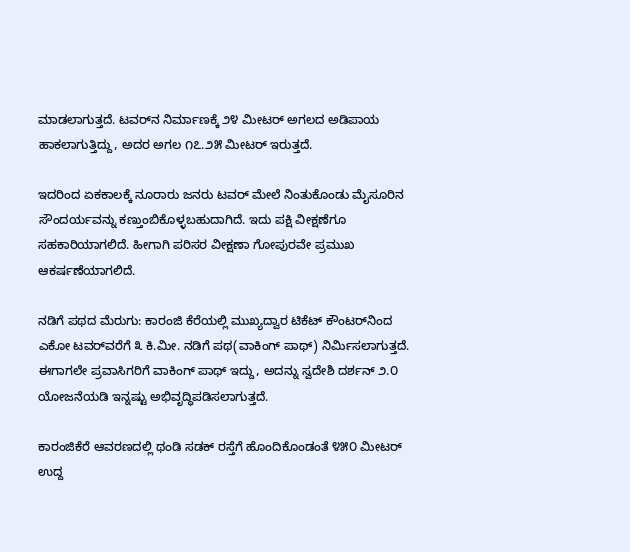ಮಾಡಲಾಗುತ್ತದೆ. ಟವರ್‌ನ ನಿರ್ಮಾಣಕ್ಕೆ ೨೪ ಮೀಟರ್ ಅಗಲದ ಅಡಿಪಾಯ ಹಾಕಲಾಗುತ್ತಿದ್ದು, ಅದರ ಅಗಲ ೧೭.೨೫ ಮೀಟರ್ ಇರುತ್ತದೆ.

ಇದರಿಂದ ಏಕಕಾಲಕ್ಕೆ ನೂರಾರು ಜನರು ಟವರ್ ಮೇಲೆ ನಿಂತುಕೊಂಡು ಮೈಸೂರಿನ ಸೌಂದರ್ಯವನ್ನು ಕಣ್ತುಂಬಿಕೊಳ್ಳಬಹುದಾಗಿದೆ. ಇದು ಪಕ್ಷಿ ವೀಕ್ಷಣೆಗೂ ಸಹಕಾರಿಯಾಗಲಿದೆ. ಹೀಗಾಗಿ ಪರಿಸರ ವೀಕ್ಷಣಾ ಗೋಪುರವೇ ಪ್ರಮುಖ ಆಕರ್ಷಣೆಯಾಗಲಿದೆ.

ನಡಿಗೆ ಪಥದ ಮೆರುಗು: ಕಾರಂಜಿ ಕೆರೆಯಲ್ಲಿ ಮುಖ್ಯದ್ವಾರ ಟಿಕೆಟ್ ಕೌಂಟರ್‌ನಿಂದ ಎಕೋ ಟವರ್‌ವರೆಗೆ ೩ ಕಿ.ಮೀ. ನಡಿಗೆ ಪಥ(ವಾಕಿಂಗ್ ಪಾಥ್) ನಿರ್ಮಿಸಲಾಗುತ್ತದೆ. ಈಗಾಗಲೇ ಪ್ರವಾಸಿಗರಿಗೆ ವಾಕಿಂಗ್ ಪಾಥ್ ಇದ್ದು, ಅದನ್ನು ಸ್ವದೇಶಿ ದರ್ಶನ್ ೨.೦ ಯೋಜನೆಯಡಿ ಇನ್ನಷ್ಟು ಅಭಿವೃದ್ಧಿಪಡಿಸಲಾಗುತ್ತದೆ.

ಕಾರಂಜಿಕೆರೆ ಆವರಣದಲ್ಲಿ ಥಂಡಿ ಸಡಕ್ ರಸ್ತೆಗೆ ಹೊಂದಿಕೊಂಡಂತೆ ೪೫೦ ಮೀಟರ್ ಉದ್ದ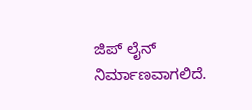ಜಿಪ್ ಲೈನ್ ನಿರ್ಮಾಣವಾಗಲಿದೆ.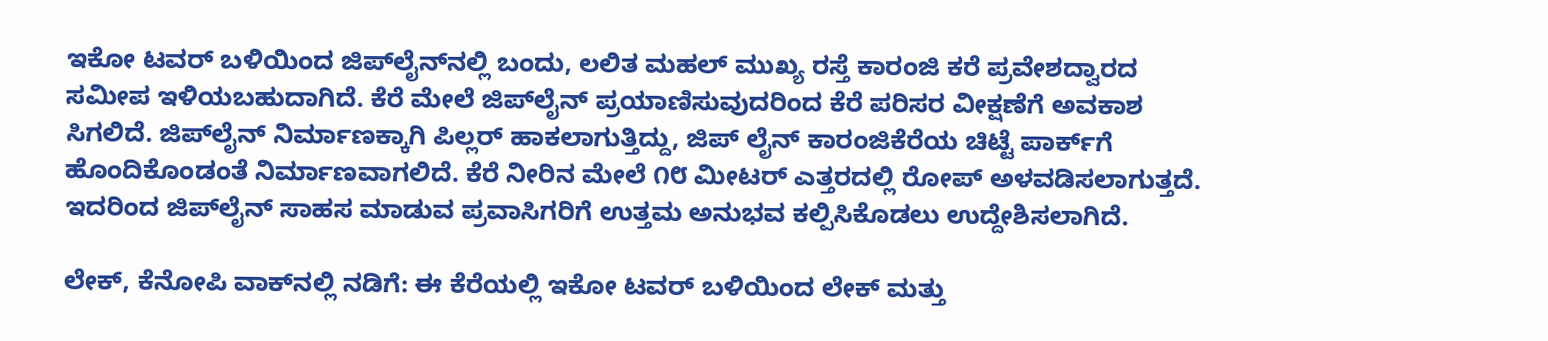ಇಕೋ ಟವರ್ ಬಳಿಯಿಂದ ಜಿಪ್‌ಲೈನ್‌ನಲ್ಲಿ ಬಂದು, ಲಲಿತ ಮಹಲ್ ಮುಖ್ಯ ರಸ್ತೆ ಕಾರಂಜಿ ಕರೆ ಪ್ರವೇಶದ್ವಾರದ ಸಮೀಪ ಇಳಿಯಬಹುದಾಗಿದೆ. ಕೆರೆ ಮೇಲೆ ಜಿಪ್‌ಲೈನ್ ಪ್ರಯಾಣಿಸುವುದರಿಂದ ಕೆರೆ ಪರಿಸರ ವೀಕ್ಷಣೆಗೆ ಅವಕಾಶ ಸಿಗಲಿದೆ. ಜಿಪ್‌ಲೈನ್ ನಿರ್ಮಾಣಕ್ಕಾಗಿ ಪಿಲ್ಲರ್ ಹಾಕಲಾಗುತ್ತಿದ್ದು, ಜಿಪ್ ಲೈನ್ ಕಾರಂಜಿಕೆರೆಯ ಚಿಟ್ಟೆ ಪಾರ್ಕ್‌ಗೆ ಹೊಂದಿಕೊಂಡಂತೆ ನಿರ್ಮಾಣವಾಗಲಿದೆ. ಕೆರೆ ನೀರಿನ ಮೇಲೆ ೧೮ ಮೀಟರ್ ಎತ್ತರದಲ್ಲಿ ರೋಪ್ ಅಳವಡಿಸಲಾಗುತ್ತದೆ. ಇದರಿಂದ ಜಿಪ್‌ಲೈನ್ ಸಾಹಸ ಮಾಡುವ ಪ್ರವಾಸಿಗರಿಗೆ ಉತ್ತಮ ಅನುಭವ ಕಲ್ಪಿಸಿಕೊಡಲು ಉದ್ದೇಶಿಸಲಾಗಿದೆ.

ಲೇಕ್, ಕೆನೋಪಿ ವಾಕ್‌ನಲ್ಲಿ ನಡಿಗೆ: ಈ ಕೆರೆಯಲ್ಲಿ ಇಕೋ ಟವರ್ ಬಳಿಯಿಂದ ಲೇಕ್ ಮತ್ತು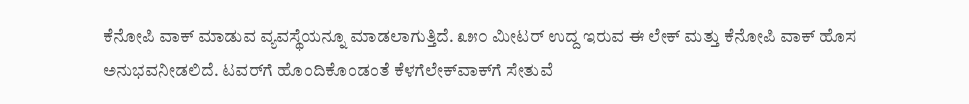ಕೆನೋಪಿ ವಾಕ್ ಮಾಡುವ ವ್ಯವಸ್ಥೆಯನ್ನೂ ಮಾಡಲಾಗುತ್ತಿದೆ. ೩೫೦ ಮೀಟರ್ ಉದ್ದ ಇರುವ ಈ ಲೇಕ್ ಮತ್ತು ಕೆನೋಪಿ ವಾಕ್ ಹೊಸ ಅನುಭವನೀಡಲಿದೆ. ಟವರ್‌ಗೆ ಹೊಂದಿಕೊಂಡಂತೆ ಕೆಳಗೆಲೇಕ್‌ವಾಕ್‌ಗೆ ಸೇತುವೆ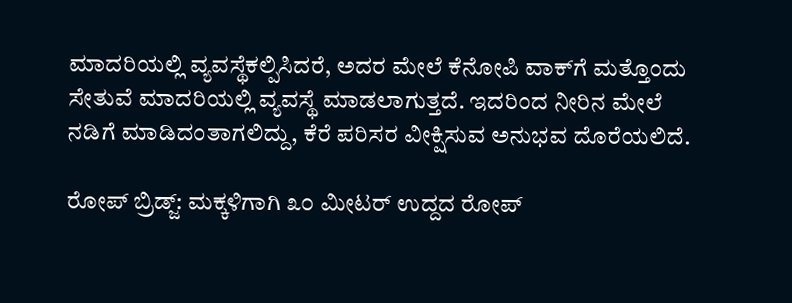ಮಾದರಿಯಲ್ಲಿ ವ್ಯವಸ್ಥೆಕಲ್ಪಿಸಿದರೆ, ಅದರ ಮೇಲೆ ಕೆನೋಪಿ ವಾಕ್‌ಗೆ ಮತ್ತೊಂದು ಸೇತುವೆ ಮಾದರಿಯಲ್ಲಿ ವ್ಯವಸ್ಥೆ ಮಾಡಲಾಗುತ್ತದೆ. ಇದರಿಂದ ನೀರಿನ ಮೇಲೆ ನಡಿಗೆ ಮಾಡಿದಂತಾಗಲಿದ್ದು, ಕೆರೆ ಪರಿಸರ ವೀಕ್ಷಿಸುವ ಅನುಭವ ದೊರೆಯಲಿದೆ.

ರೋಪ್ ಬ್ರಿಡ್ಜ್: ಮಕ್ಕಳಿಗಾಗಿ ೩೦ ಮೀಟರ್ ಉದ್ದದ ರೋಪ್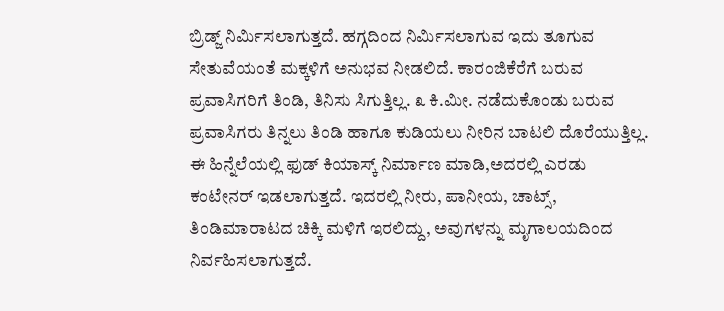ಬ್ರಿಡ್ಜ್ ನಿರ್ಮಿಸಲಾಗುತ್ತದೆ. ಹಗ್ಗದಿಂದ ನಿರ್ಮಿಸಲಾಗುವ ಇದು ತೂಗುವ ಸೇತುವೆಯಂತೆ ಮಕ್ಕಳಿಗೆ ಅನುಭವ ನೀಡಲಿದೆ. ಕಾರಂಜಿಕೆರೆಗೆ ಬರುವ ಪ್ರವಾಸಿಗರಿಗೆ ತಿಂಡಿ, ತಿನಿಸು ಸಿಗುತ್ತಿಲ್ಲ. ೩ ಕಿ.ಮೀ. ನಡೆದುಕೊಂಡು ಬರುವ ಪ್ರವಾಸಿಗರು ತಿನ್ನಲು ತಿಂಡಿ ಹಾಗೂ ಕುಡಿಯಲು ನೀರಿನ ಬಾಟಲಿ ದೊರೆಯುತ್ತಿಲ್ಲ. ಈ ಹಿನ್ನೆಲೆಯಲ್ಲಿ ಫುಡ್ ಕಿಯಾಸ್ಕ್ ನಿರ್ಮಾಣ ಮಾಡಿ,ಅದರಲ್ಲಿ ಎರಡು ಕಂಟೇನರ್ ಇಡಲಾಗುತ್ತದೆ. ಇದರಲ್ಲಿ ನೀರು, ಪಾನೀಯ, ಚಾಟ್ಸ್, ತಿಂಡಿಮಾರಾಟದ ಚಿಕ್ಕಿ ಮಳಿಗೆ ಇರಲಿದ್ದು, ಅವುಗಳನ್ನು ಮೃಗಾಲಯದಿಂದ ನಿರ್ವಹಿಸಲಾಗುತ್ತದೆ.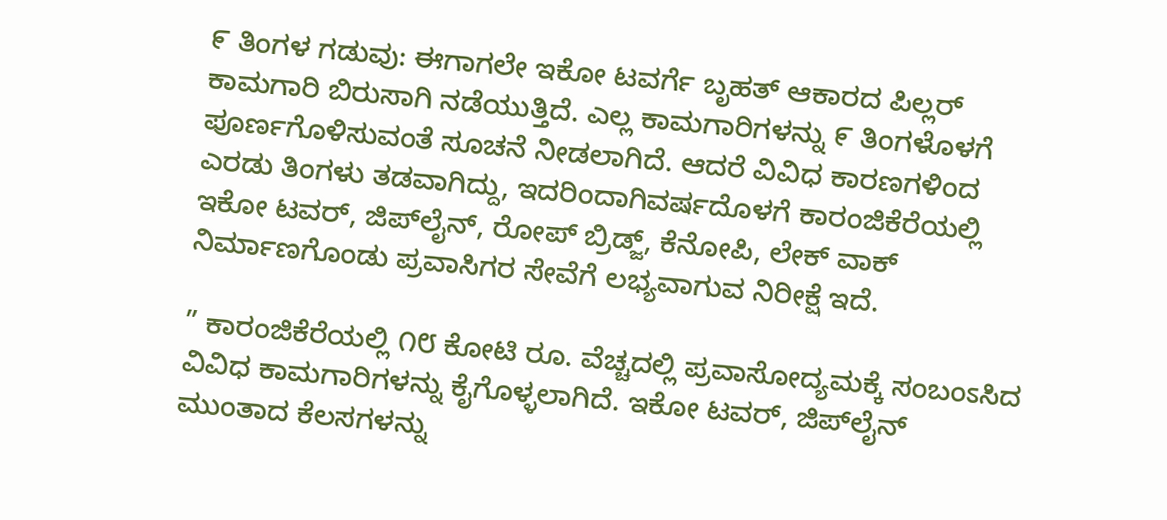೯ ತಿಂಗಳ ಗಡುವು: ಈಗಾಗಲೇ ಇಕೋ ಟವರ್ಗೆ ಬೃಹತ್ ಆಕಾರದ ಪಿಲ್ಲರ್ ಕಾಮಗಾರಿ ಬಿರುಸಾಗಿ ನಡೆಯುತ್ತಿದೆ. ಎಲ್ಲ ಕಾಮಗಾರಿಗಳನ್ನು ೯ ತಿಂಗಳೊಳಗೆ ಪೂರ್ಣಗೊಳಿಸುವಂತೆ ಸೂಚನೆ ನೀಡಲಾಗಿದೆ. ಆದರೆ ವಿವಿಧ ಕಾರಣಗಳಿಂದ ಎರಡು ತಿಂಗಳು ತಡವಾಗಿದ್ದು, ಇದರಿಂದಾಗಿವರ್ಷದೊಳಗೆ ಕಾರಂಜಿಕೆರೆಯಲ್ಲಿ ಇಕೋ ಟವರ್, ಜಿಪ್‌ಲೈನ್, ರೋಪ್ ಬ್ರಿಡ್ಜ್, ಕೆನೋಪಿ, ಲೇಕ್ ವಾಕ್ ನಿರ್ಮಾಣಗೊಂಡು ಪ್ರವಾಸಿಗರ ಸೇವೆಗೆ ಲಭ್ಯವಾಗುವ ನಿರೀಕ್ಷೆ ಇದೆ.

” ಕಾರಂಜಿಕೆರೆಯಲ್ಲಿ ೧೮ ಕೋಟಿ ರೂ. ವೆಚ್ಚದಲ್ಲಿ ಪ್ರವಾಸೋದ್ಯಮಕ್ಕೆ ಸಂಬಂಽಸಿದ ವಿವಿಧ ಕಾಮಗಾರಿಗಳನ್ನು ಕೈಗೊಳ್ಳಲಾಗಿದೆ. ಇಕೋ ಟವರ್, ಜಿಪ್‌ಲೈನ್ ಮುಂತಾದ ಕೆಲಸಗಳನ್ನು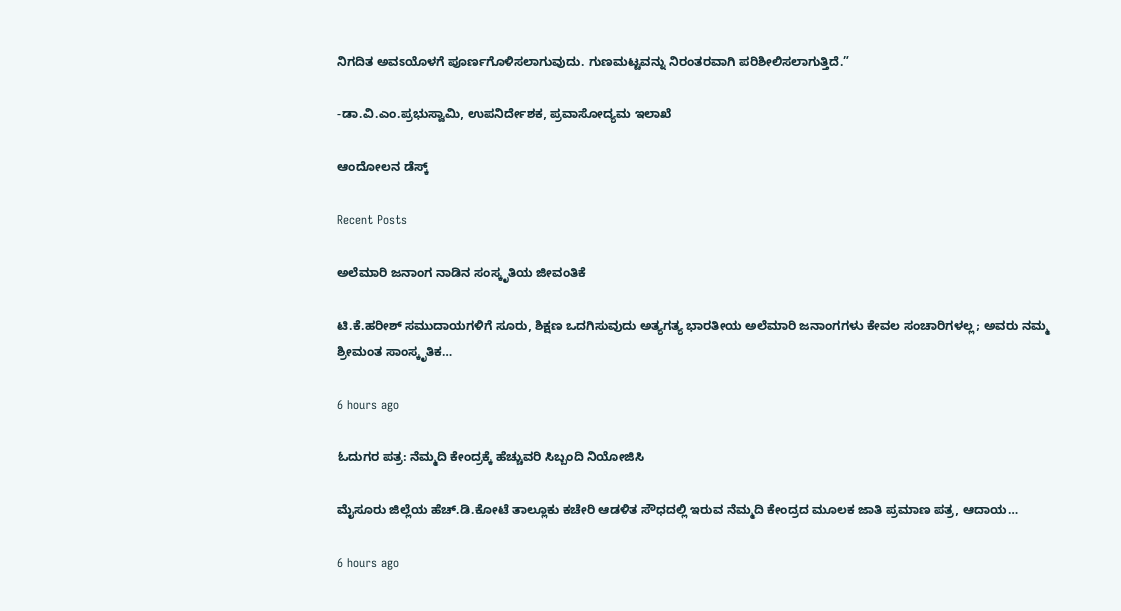ನಿಗದಿತ ಅವಽಯೊಳಗೆ ಪೂರ್ಣಗೊಳಿಸಲಾಗುವುದು. ಗುಣಮಟ್ಟವನ್ನು ನಿರಂತರವಾಗಿ ಪರಿಶೀಲಿಸಲಾಗುತ್ತಿದೆ.”

-ಡಾ.ವಿ.ಎಂ.ಪ್ರಭುಸ್ವಾಮಿ, ಉಪನಿರ್ದೇಶಕ, ಪ್ರವಾಸೋದ್ಯಮ ಇಲಾಖೆ

ಆಂದೋಲನ ಡೆಸ್ಕ್

Recent Posts

ಅಲೆಮಾರಿ ಜನಾಂಗ ನಾಡಿನ ಸಂಸ್ಕೃತಿಯ ಜೀವಂತಿಕೆ

ಟಿ.ಕೆ.ಹರೀಶ್ ಸಮುದಾಯಗಳಿಗೆ ಸೂರು, ಶಿಕ್ಷಣ ಒದಗಿಸುವುದು ಅತ್ಯಗತ್ಯ ಭಾರತೀಯ ಅಲೆಮಾರಿ ಜನಾಂಗಗಳು ಕೇವಲ ಸಂಚಾರಿಗಳಲ್ಲ; ಅವರು ನಮ್ಮ ಶ್ರೀಮಂತ ಸಾಂಸ್ಕೃತಿಕ…

6 hours ago

ಓದುಗರ ಪತ್ರ: ನೆಮ್ಮದಿ ಕೇಂದ್ರಕ್ಕೆ ಹೆಚ್ಚುವರಿ ಸಿಬ್ಬಂದಿ ನಿಯೋಜಿಸಿ

ಮೈಸೂರು ಜಿಲ್ಲೆಯ ಹೆಚ್.ಡಿ.ಕೋಟೆ ತಾಲ್ಲೂಕು ಕಚೇರಿ ಆಡಳಿತ ಸೌಧದಲ್ಲಿ ಇರುವ ನೆಮ್ಮದಿ ಕೇಂದ್ರದ ಮೂಲಕ ಜಾತಿ ಪ್ರಮಾಣ ಪತ್ರ, ಆದಾಯ…

6 hours ago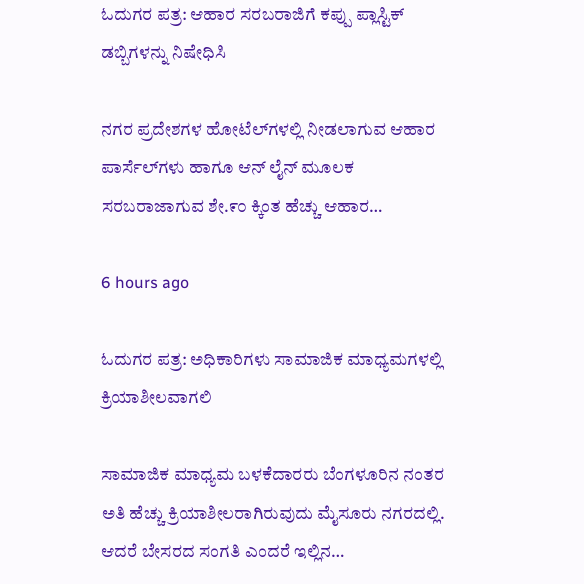ಓದುಗರ ಪತ್ರ: ಆಹಾರ ಸರಬರಾಜಿಗೆ ಕಪ್ಪು ಪ್ಲಾಸ್ಟಿಕ್ ಡಬ್ಬಿಗಳನ್ನು ನಿಷೇಧಿಸಿ

ನಗರ ಪ್ರದೇಶಗಳ ಹೋಟೆಲ್‌ಗಳಲ್ಲಿ ನೀಡಲಾಗುವ ಆಹಾರ ಪಾರ್ಸೆಲ್‌ಗಳು ಹಾಗೂ ಆನ್ ಲೈನ್ ಮೂಲಕ ಸರಬರಾಜಾಗುವ ಶೇ.೯೦ ಕ್ಕಿಂತ ಹೆಚ್ಚು ಆಹಾರ…

6 hours ago

ಓದುಗರ ಪತ್ರ: ಅಧಿಕಾರಿಗಳು ಸಾಮಾಜಿಕ ಮಾಧ್ಯಮಗಳಲ್ಲಿ ಕ್ರಿಯಾಶೀಲವಾಗಲಿ

ಸಾಮಾಜಿಕ ಮಾಧ್ಯಮ ಬಳಕೆದಾರರು ಬೆಂಗಳೂರಿನ ನಂತರ ಅತಿ ಹೆಚ್ಚು ಕ್ರಿಯಾಶೀಲರಾಗಿರುವುದು ಮೈಸೂರು ನಗರದಲ್ಲಿ. ಆದರೆ ಬೇಸರದ ಸಂಗತಿ ಎಂದರೆ ಇಲ್ಲಿನ…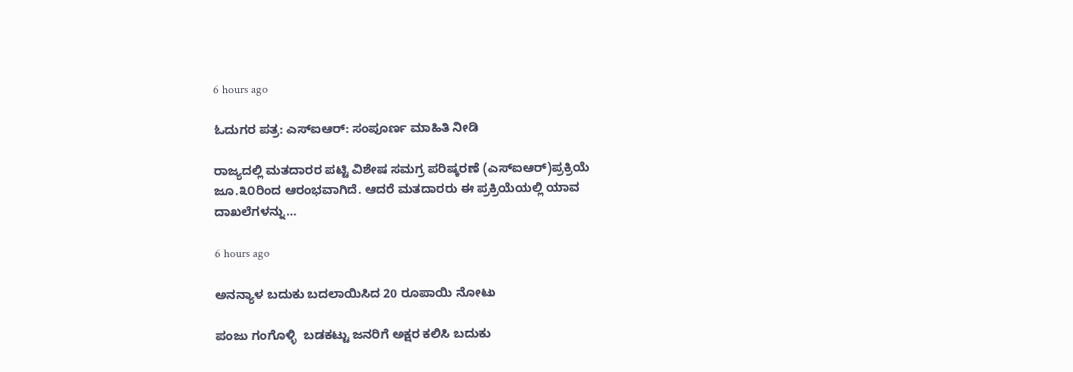6 hours ago

ಓದುಗರ ಪತ್ರ: ಎಸ್‌ಐಆರ್: ಸಂಪೂರ್ಣ ಮಾಹಿತಿ ನೀಡಿ

ರಾಜ್ಯದಲ್ಲಿ ಮತದಾರರ ಪಟ್ಟಿ ವಿಶೇಷ ಸಮಗ್ರ ಪರಿಷ್ಕರಣೆ (ಎಸ್ಐಆರ್)ಪ್ರಕ್ರಿಯೆ ಜೂ.೩೦ರಿಂದ ಆರಂಭವಾಗಿದೆ. ಆದರೆ ಮತದಾರರು ಈ ಪ್ರಕ್ರಿಯೆಯಲ್ಲಿ ಯಾವ ದಾಖಲೆಗಳನ್ನು…

6 hours ago

ಅನನ್ಯಾಳ ಬದುಕು ಬದಲಾಯಿಸಿದ 20 ರೂಪಾಯಿ ನೋಟು

ಪಂಜು ಗಂಗೊಳ್ಳಿ  ಬಡಕಟ್ಟು ಜನರಿಗೆ ಅಕ್ಷರ ಕಲಿಸಿ ಬದುಕು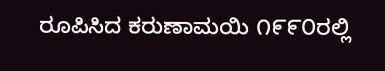ರೂಪಿಸಿದ ಕರುಣಾಮಯಿ ೧೯೯೦ರಲ್ಲಿ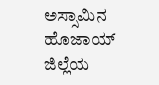ಅಸ್ಸಾಮಿನ ಹೊಜಾಯ್ ಜಿಲ್ಲೆಯ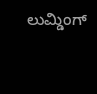ಲುಮ್ಡಿಂಗ್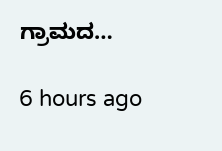ಗ್ರಾಮದ…

6 hours ago